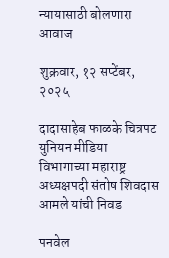न्यायासाठी बोलणारा आवाज

शुक्रवार, १२ सप्टेंबर, २०२५

दादासाहेब फाळके चित्रपट युनियन मीडिया विभागाच्या महाराष्ट्र अध्यक्षपदी संतोष शिवदास आमले यांची निवड

पनवेल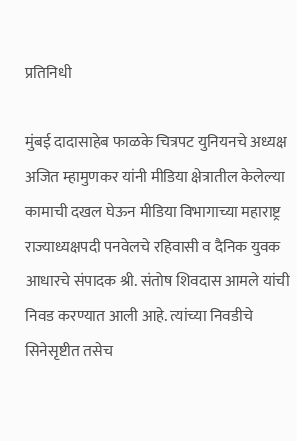प्रतिनिधी

मुंबई दादासाहेब फाळके चित्रपट युनियनचे अध्यक्ष अजित म्हामुणकर यांनी मीडिया क्षेत्रातील केलेल्या कामाची दखल घेऊन मीडिया विभागाच्या महाराष्ट्र राज्याध्यक्षपदी पनवेलचे रहिवासी व दैनिक युवक आधारचे संपादक श्री. संतोष शिवदास आमले यांची निवड करण्यात आली आहे. त्यांच्या निवडीचे सिनेसृष्टीत तसेच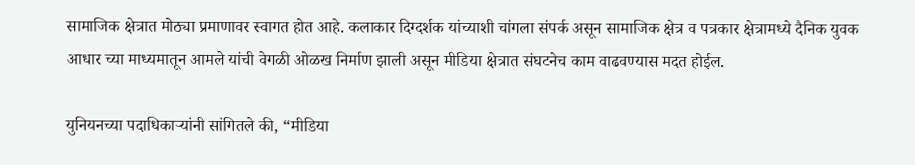सामाजिक क्षेत्रात मोठ्या प्रमाणावर स्वागत होत आहे. कलाकार दिग्दर्शक यांच्याशी चांगला संपर्क असून सामाजिक क्षेत्र व पत्रकार क्षेत्रामध्ये दैनिक युवक आधार च्या माध्यमातून आमले यांची वेगळी ओळख निर्माण झाली असून मीडिया क्षेत्रात संघटनेच काम वाढवण्यास मदत होईल.

युनियनच्या पदाधिकाऱ्यांनी सांगितले की, “मीडिया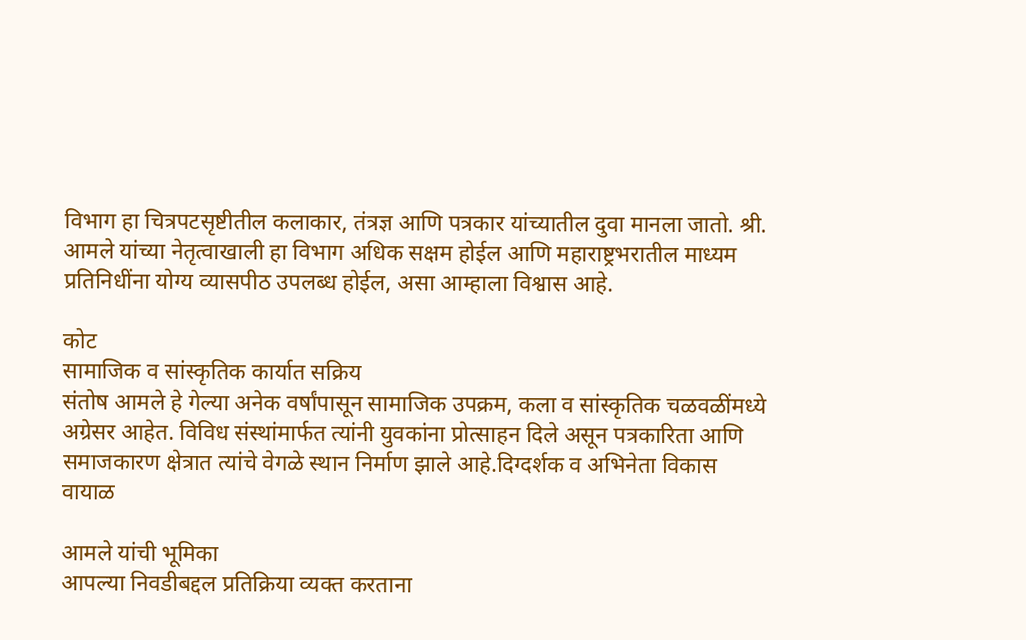विभाग हा चित्रपटसृष्टीतील कलाकार, तंत्रज्ञ आणि पत्रकार यांच्यातील दुवा मानला जातो. श्री. आमले यांच्या नेतृत्वाखाली हा विभाग अधिक सक्षम होईल आणि महाराष्ट्रभरातील माध्यम प्रतिनिधींना योग्य व्यासपीठ उपलब्ध होईल, असा आम्हाला विश्वास आहे.

कोट
सामाजिक व सांस्कृतिक कार्यात सक्रिय
संतोष आमले हे गेल्या अनेक वर्षांपासून सामाजिक उपक्रम, कला व सांस्कृतिक चळवळींमध्ये अग्रेसर आहेत. विविध संस्थांमार्फत त्यांनी युवकांना प्रोत्साहन दिले असून पत्रकारिता आणि समाजकारण क्षेत्रात त्यांचे वेगळे स्थान निर्माण झाले आहे.दिग्दर्शक व अभिनेता विकास वायाळ

आमले यांची भूमिका
आपल्या निवडीबद्दल प्रतिक्रिया व्यक्त करताना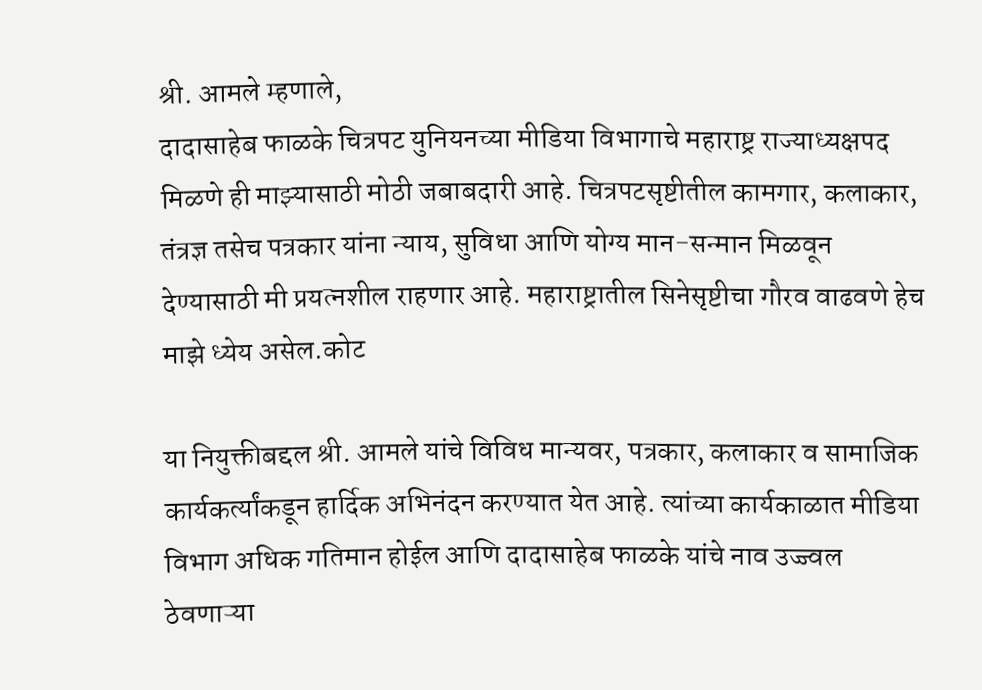श्री. आमले म्हणाले,
दादासाहेब फाळके चित्रपट युनियनच्या मीडिया विभागाचे महाराष्ट्र राज्याध्यक्षपद मिळणे ही माझ्यासाठी मोठी जबाबदारी आहे. चित्रपटसृष्टीतील कामगार, कलाकार, तंत्रज्ञ तसेच पत्रकार यांना न्याय, सुविधा आणि योग्य मान-सन्मान मिळवून देण्यासाठी मी प्रयत्नशील राहणार आहे. महाराष्ट्रातील सिनेसृष्टीचा गौरव वाढवणे हेच माझे ध्येय असेल.कोट

या नियुक्तीबद्दल श्री. आमले यांचे विविध मान्यवर, पत्रकार, कलाकार व सामाजिक कार्यकर्त्यांकडून हार्दिक अभिनंदन करण्यात येत आहे. त्यांच्या कार्यकाळात मीडिया विभाग अधिक गतिमान होईल आणि दादासाहेब फाळके यांचे नाव उज्ज्वल ठेवणाऱ्या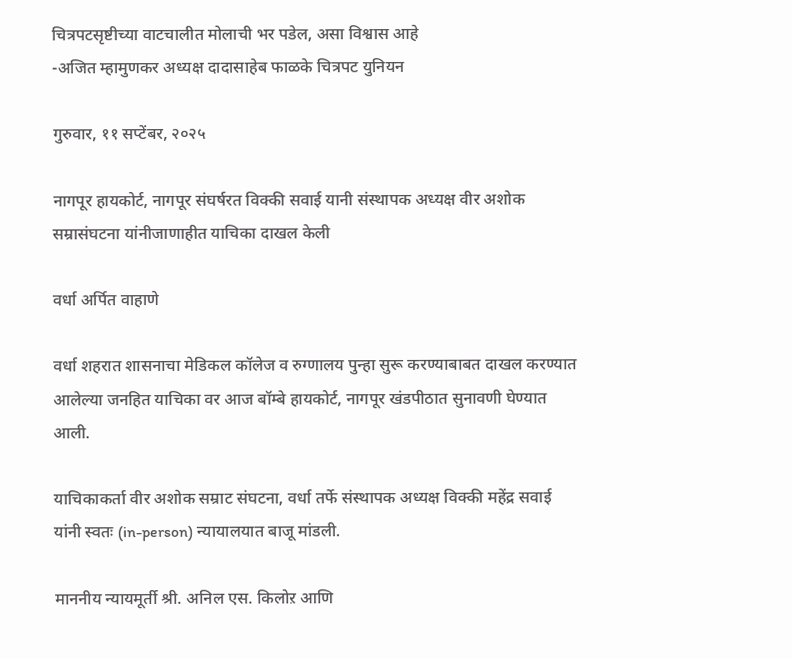चित्रपटसृष्टीच्या वाटचालीत मोलाची भर पडेल, असा विश्वास आहे
-अजित म्हामुणकर अध्यक्ष दादासाहेब फाळके चित्रपट युनियन

गुरुवार, ११ सप्टेंबर, २०२५

नागपूर हायकोर्ट, नागपूर संघर्षरत विक्की सवाई यानी संस्थापक अध्यक्ष वीर अशोक सम्रासंघटना यांनीजाणाहीत याचिका दाखल केली

वर्धा अर्पित वाहाणे

वर्धा शहरात शासनाचा मेडिकल कॉलेज व रुग्णालय पुन्हा सुरू करण्याबाबत दाखल करण्यात आलेल्या जनहित याचिका वर आज बॉम्बे हायकोर्ट, नागपूर खंडपीठात सुनावणी घेण्यात आली.

याचिकाकर्ता वीर अशोक सम्राट संघटना, वर्धा तर्फे संस्थापक अध्यक्ष विक्की महेंद्र सवाई यांनी स्वतः (in-person) न्यायालयात बाजू मांडली.

माननीय न्यायमूर्ती श्री. अनिल एस. किलोऱ आणि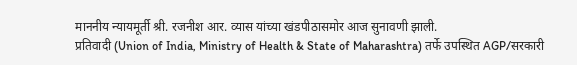माननीय न्यायमूर्ती श्री. रजनीश आर. व्यास यांच्या खंडपीठासमोर आज सुनावणी झाली.
प्रतिवादी (Union of India, Ministry of Health & State of Maharashtra) तर्फे उपस्थित AGP/सरकारी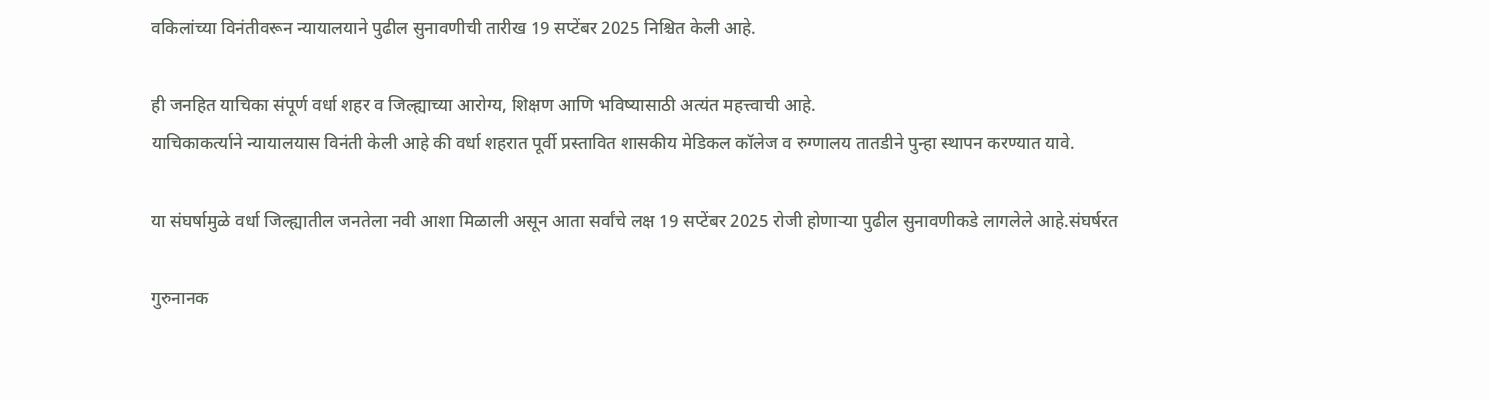वकिलांच्या विनंतीवरून न्यायालयाने पुढील सुनावणीची तारीख 19 सप्टेंबर 2025 निश्चित केली आहे.

ही जनहित याचिका संपूर्ण वर्धा शहर व जिल्ह्याच्या आरोग्य, शिक्षण आणि भविष्यासाठी अत्यंत महत्त्वाची आहे.
याचिकाकर्त्याने न्यायालयास विनंती केली आहे की वर्धा शहरात पूर्वी प्रस्तावित शासकीय मेडिकल कॉलेज व रुग्णालय तातडीने पुन्हा स्थापन करण्यात यावे.

या संघर्षामुळे वर्धा जिल्ह्यातील जनतेला नवी आशा मिळाली असून आता सर्वांचे लक्ष 19 सप्टेंबर 2025 रोजी होणाऱ्या पुढील सुनावणीकडे लागलेले आहे.संघर्षरत

गुरुनानक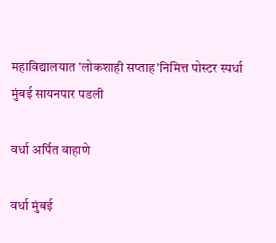महाविद्यालयात 'लोकशाही सप्ताह'निमित्त पोस्टर स्पर्धा मुंबई सायनपार पडली

वर्धा अर्पित वाहाणे

वर्धा मुंबई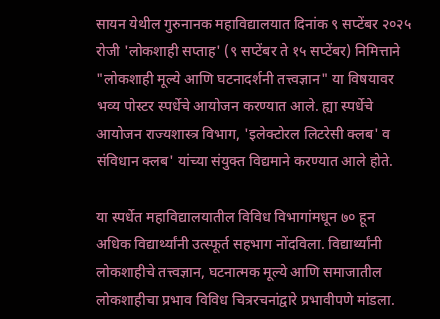सायन येथील गुरुनानक महाविद्यालयात दिनांक ९ सप्टेंबर २०२५ रोजी 'लोकशाही सप्ताह' (९ सप्टेंबर ते १५ सप्टेंबर) निमित्ताने "लोकशाही मूल्ये आणि घटनादर्शनी तत्त्वज्ञान" या विषयावर भव्य पोस्टर स्पर्धेचे आयोजन करण्यात आले. ह्या स्पर्धेचे आयोजन राज्यशास्त्र विभाग, 'इलेक्टोरल लिटरेसी क्लब' व संविधान क्लब' यांच्या संयुक्त विद्यमाने करण्यात आले होते.

या स्पर्धेत महाविद्यालयातील विविध विभागांमधून ७० हून अधिक विद्यार्थ्यांनी उत्स्फूर्त सहभाग नोंदविला. विद्यार्थ्यांनी लोकशाहीचे तत्त्वज्ञान, घटनात्मक मूल्ये आणि समाजातील लोकशाहीचा प्रभाव विविध चित्ररचनांद्वारे प्रभावीपणे मांडला.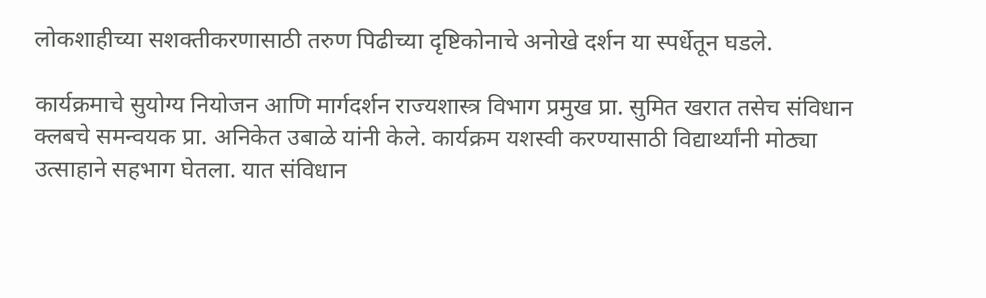लोकशाहीच्या सशक्तीकरणासाठी तरुण पिढीच्या दृष्टिकोनाचे अनोखे दर्शन या स्पर्धेतून घडले.

कार्यक्रमाचे सुयोग्य नियोजन आणि मार्गदर्शन राज्यशास्त्र विभाग प्रमुख प्रा. सुमित खरात तसेच संविधान क्लबचे समन्वयक प्रा. अनिकेत उबाळे यांनी केले. कार्यक्रम यशस्वी करण्यासाठी विद्यार्थ्यांनी मोठ्या उत्साहाने सहभाग घेतला. यात संविधान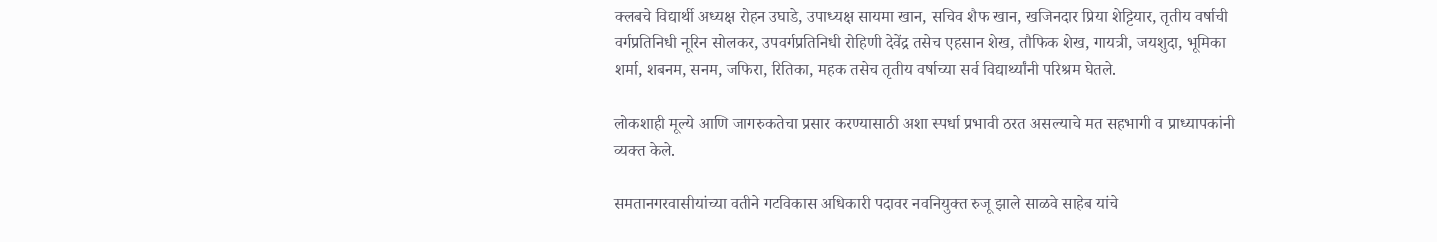क्लबचे विद्यार्थी अध्यक्ष रोहन उघाडे, उपाध्यक्ष सायमा खान, सचिव शैफ खान, खजिनदार प्रिया शेट्टियार, तृतीय वर्षाची वर्गप्रतिनिधी नूरिन सोलकर, उपवर्गप्रतिनिधी रोहिणी देवेंद्र तसेच एहसान शेख, तौफिक शेख, गायत्री, जयशुदा, भूमिका शर्मा, शबनम, सनम, जफिरा, रितिका, महक तसेच तृतीय वर्षाच्या सर्व विद्यार्थ्यांनी परिश्रम घेतले.

लोकशाही मूल्ये आणि जागरुकतेचा प्रसार करण्यासाठी अशा स्पर्धा प्रभावी ठरत असल्याचे मत सहभागी व प्राध्यापकांनी व्यक्त केले.

समतानगरवासीयांच्या वतीने गटविकास अधिकारी पदावर नवनियुक्त रुजू झाले साळवे साहेब यांचे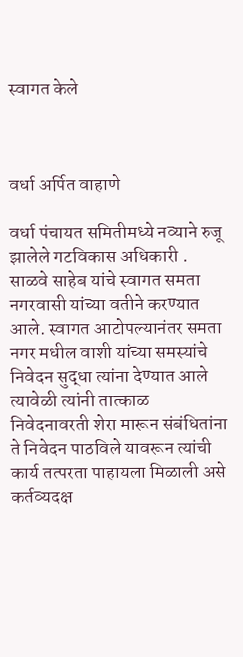स्वागत केले



वर्धा अर्पित वाहाणे

वर्धा पंचायत समितीमध्ये नव्याने रुजू झालेले गटविकास अधिकारी . साळवे साहेब यांचे स्वागत समता नगरवासी यांच्या वतीने करण्यात आले. स्वागत आटोपल्यानंतर समता नगर मधील वाशी यांच्या समस्यांचे निवेदन सुद्धा त्यांना देण्यात आले त्यावेळी त्यांनी तात्काळ निवेदनावरती शेरा मारून संबंधितांना ते निवेदन पाठविले यावरून त्यांची कार्य तत्परता पाहायला मिळाली असे कर्तव्यदक्ष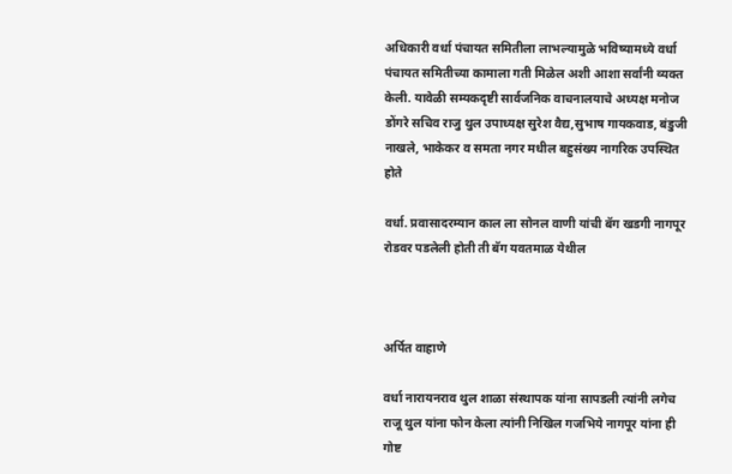अधिकारी वर्धा पंचायत समितीला लाभल्यामुळे भविष्यामध्ये वर्धा पंचायत समितीच्या कामाला गती मिळेल अशी आशा सर्वांनी व्यक्त केली. यावेळी सम्यकदृष्टी सार्वजनिक वाचनालयाचे अध्यक्ष मनोज डोंगरे सचिव राजु थुल उपाध्यक्ष सुरेश वैद्य,सुभाष गायकवाड, बंडुजी नाखले, भाकेकर व समता नगर मधील बहुसंख्य नागरिक उपस्थित होते

वर्धा. प्रवासादरम्यान काल ला सोनल वाणी यांची बॅग खडगी नागपूर रोडवर पडलेली होती ती बॅग यवतमाळ येथील



अर्पित वाहाणे

वर्धा नारायनराव थुल शाळा संस्थापक यांना सापडली त्यांनी लगेच राजू थुल यांना फोन केला त्यांनी निखिल गजभिये नागपूर यांना ही गोष्ट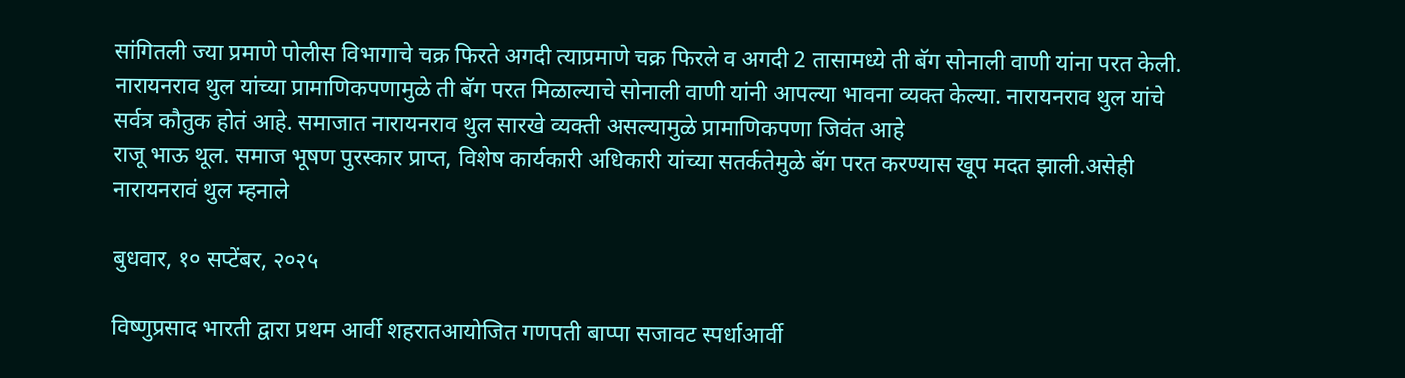सांगितली ज्या प्रमाणे पोलीस विभागाचे चक्र फिरते अगदी त्याप्रमाणे चक्र फिरले व अगदी 2 तासामध्ये ती बॅग सोनाली वाणी यांना परत केली. नारायनराव थुल यांच्या प्रामाणिकपणामुळे ती बॅग परत मिळाल्याचे सोनाली वाणी यांनी आपल्या भावना व्यक्त केल्या. नारायनराव थुल यांचे सर्वत्र कौतुक होतं आहे. समाजात नारायनराव थुल सारखे व्यक्ती असल्यामुळे प्रामाणिकपणा जिवंत आहे
राजू भाऊ थूल. समाज भूषण पुरस्कार प्राप्त, विशेष कार्यकारी अधिकारी यांच्या सतर्कतेमुळे बॅग परत करण्यास खूप मदत झाली.असेही नारायनरावं थुल म्हनाले

बुधवार, १० सप्टेंबर, २०२५

विष्णुप्रसाद भारती द्वारा प्रथम आर्वी शहरातआयोजित गणपती बाप्पा सजावट स्पर्धाआर्वी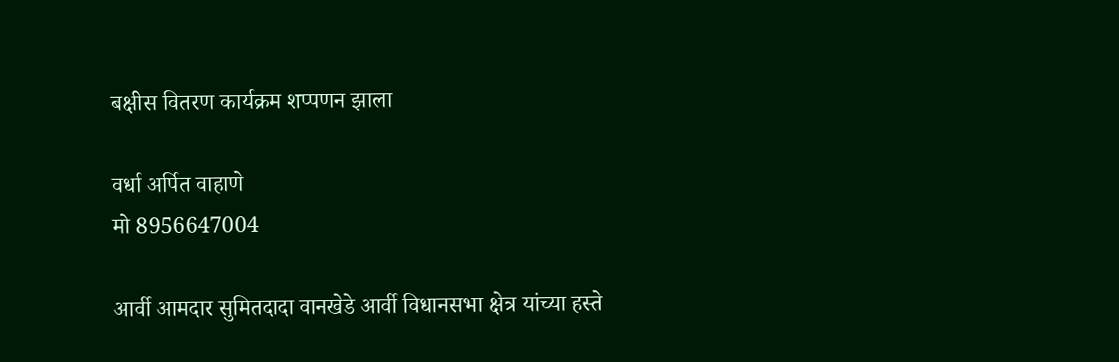बक्षीस वितरण कार्यक्रम शप्पणन झाला

वर्धा अर्पित वाहाणे
मो 8956647004

आर्वी आमदार सुमितदादा वानखेडे आर्वी विधानसभा क्षेत्र यांच्या हस्ते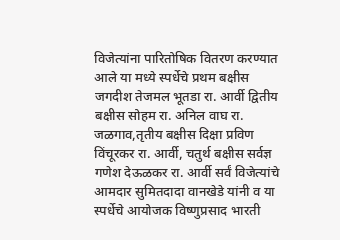विजेत्यांना पारितोषिक वितरण करण्यात आले या मध्ये स्पर्धेचे प्रथम बक्षीस जगदीश तेजमल भूतडा रा. आर्वी द्वितीय बक्षीस सोहम रा. अनिल वाघ रा. जळगाव,तृतीय बक्षीस दिक्षा प्रविण विंचूरकर रा. आर्वी, चतुर्थ बक्षीस सर्वज्ञ गणेश देऊळकर रा. आर्वी सर्वं विजेत्यांचे आमदार सुमितदादा वानखेडे यांनी व या स्पर्धेचे आयोजक विष्णुप्रसाद भारती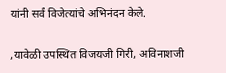यांनी सर्वं विजेत्यांचे अभिनंदन केले.

,यावेळी उपस्थित विजयजी गिरी, अविनाशजी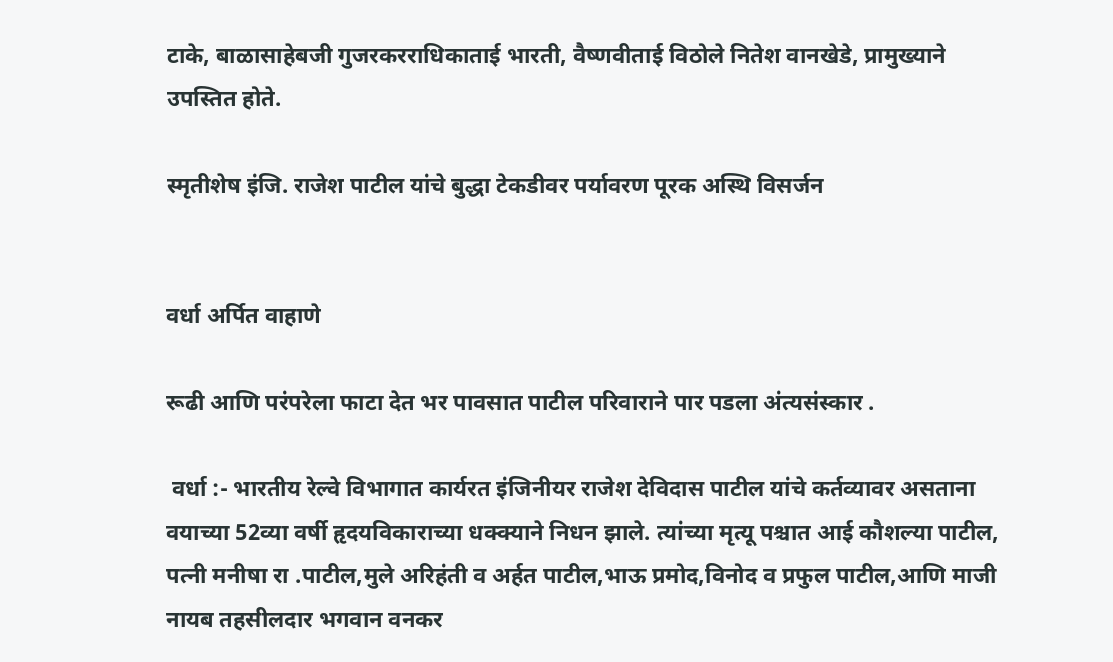टाके, बाळासाहेबजी गुजरकरराधिकाताई भारती, वैष्णवीताई विठोले नितेश वानखेडे, प्रामुख्याने उपस्तित होते.

स्मृतीशेष इंजि. राजेश पाटील यांचे बुद्धा टेकडीवर पर्यावरण पूरक अस्थि विसर्जन


वर्धा अर्पित वाहाणे

रूढी आणि परंपरेला फाटा देत भर पावसात पाटील परिवाराने पार पडला अंत्यसंस्कार .

 वर्धा :- भारतीय रेल्वे विभागात कार्यरत इंजिनीयर राजेश देविदास पाटील यांचे कर्तव्यावर असताना वयाच्या 52व्या वर्षी हृदयविकाराच्या धक्क्याने निधन झाले. त्यांच्या मृत्यू पश्चात आई कौशल्या पाटील, पत्नी मनीषा रा .पाटील,मुले अरिहंती व अर्हत पाटील,भाऊ प्रमोद,विनोद व प्रफुल पाटील,आणि माजी नायब तहसीलदार भगवान वनकर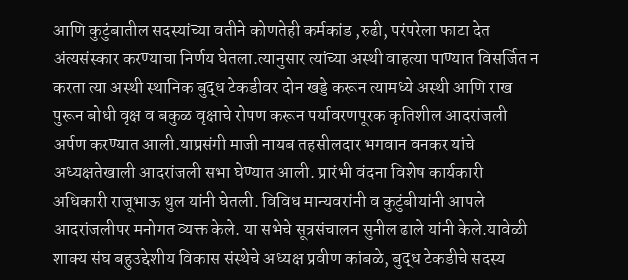आणि कुटुंबातील सदस्यांच्या वतीने कोणतेही कर्मकांड ,रुढी, परंपरेला फाटा देत अंत्यसंस्कार करण्याचा निर्णय घेतला.त्यानुसार त्यांच्या अस्थी वाहत्या पाण्यात विसर्जित न करता त्या अस्थी स्थानिक बुद्ध टेकडीवर दोन खड्डे करून त्यामध्ये अस्थी आणि राख पुरून बोधी वृक्ष व बकुळ वृक्षाचे रोपण करून पर्यावरणपूरक कृतिशील आदरांजली अर्पण करण्यात आली.याप्रसंगी माजी नायब तहसीलदार भगवान वनकर यांचे अध्यक्षतेखाली आदरांजली सभा घेण्यात आली. प्रारंभी वंदना विशेष कार्यकारी अधिकारी राजूभाऊ थुल यांनी घेतली. विविध मान्यवरांनी व कुटुंबीयांनी आपले आदरांजलीपर मनोगत व्यक्त केले. या सभेचे सूत्रसंचालन सुनील ढाले यांनी केले.यावेळी शाक्य संघ बहुउद्देशीय विकास संस्थेचे अध्यक्ष प्रवीण कांबळे, बुद्ध टेकडीचे सदस्य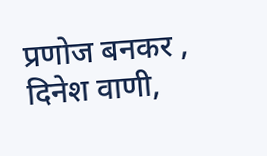प्रणोज बनकर , दिनेश वाणी,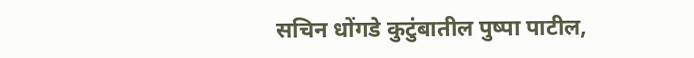सचिन धोंगडे कुटुंबातील पुष्पा पाटील,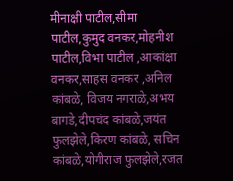मीनाक्षी पाटील,सीमा पाटील,कुमुद वनकर,मोहनीश पाटील,विभा पाटील ,आकांक्षा वनकर,साहस वनकर ,अनिल कांबळे, विजय नगराळे,अभय बागडे,दीपचंद कांबळे,जयंत फुलझेले,किरण कांबळे, सचिन कांबळे,योगीराज फुलझेले,रजत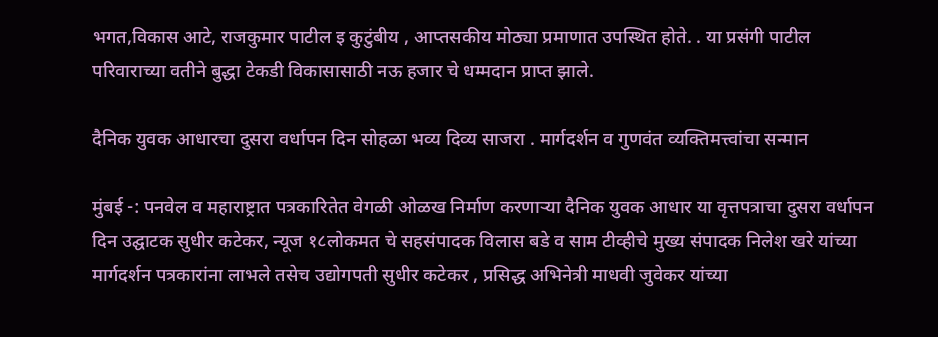भगत,विकास आटे, राजकुमार पाटील इ कुटुंबीय , आप्तसकीय मोठ्या प्रमाणात उपस्थित होते. . या प्रसंगी पाटील परिवाराच्या वतीने बुद्धा टेकडी विकासासाठी नऊ हजार चे धम्मदान प्राप्त झाले.

दैनिक युवक आधारचा दुसरा वर्धापन दिन सोहळा भव्य दिव्य साजरा . मार्गदर्शन व गुणवंत व्यक्तिमत्त्वांचा सन्मान

मुंबई -: पनवेल व महाराष्ट्रात पत्रकारितेत वेगळी ओळख निर्माण करणाऱ्या दैनिक युवक आधार या वृत्तपत्राचा दुसरा वर्धापन दिन उद्घाटक सुधीर कटेकर, न्यूज १८लोकमत चे सहसंपादक विलास बडे व साम टीव्हीचे मुख्य संपादक निलेश खरे यांच्या मार्गदर्शन पत्रकारांना लाभले तसेच उद्योगपती सुधीर कटेकर , प्रसिद्ध अभिनेत्री माधवी जुवेकर यांच्या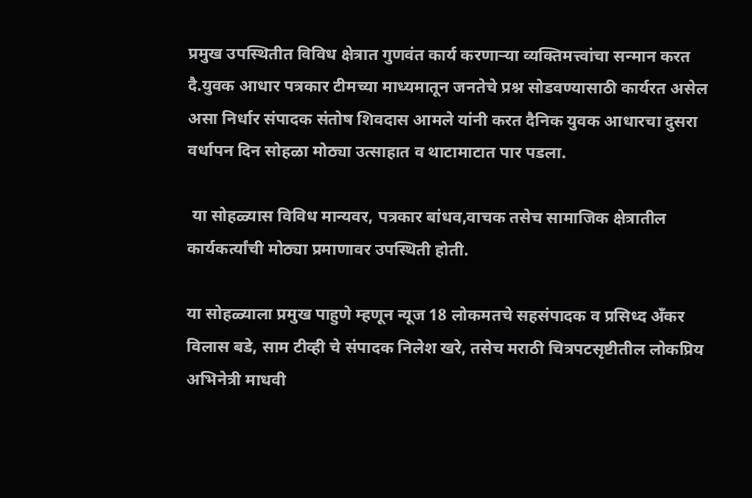प्रमुख उपस्थितीत विविध क्षेत्रात गुणवंत कार्य करणाऱ्या व्यक्तिमत्त्वांचा सन्मान करत दै.युवक आधार पत्रकार टीमच्या माध्यमातून जनतेचे प्रश्न सोडवण्यासाठी कार्यरत असेल असा निर्धार संपादक संतोष शिवदास आमले यांनी करत दैनिक युवक आधारचा दुसरा
वर्धापन दिन सोहळा मोठ्या उत्साहात व थाटामाटात पार पडला.

 या सोहळ्यास विविध मान्यवर, पत्रकार बांधव,वाचक तसेच सामाजिक क्षेत्रातील कार्यकर्त्यांची मोठ्या प्रमाणावर उपस्थिती होती.

या सोहळ्याला प्रमुख पाहुणे म्हणून न्यूज 18 लोकमतचे सहसंपादक व प्रसिध्द अँकर विलास बडे, साम टीव्ही चे संपादक निलेश खरे, तसेच मराठी चित्रपटसृष्टीतील लोकप्रिय अभिनेत्री माधवी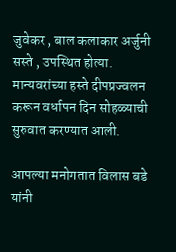जुवेकर , बाल कलाकार अर्जुनी सस्ते , उपस्थित होत्या. मान्यवरांच्या हस्ते दीपप्रज्वलन करून वर्धापन दिन सोहळ्याची सुरुवात करण्यात आली.

आपल्या मनोगतात विलास बडे यांनी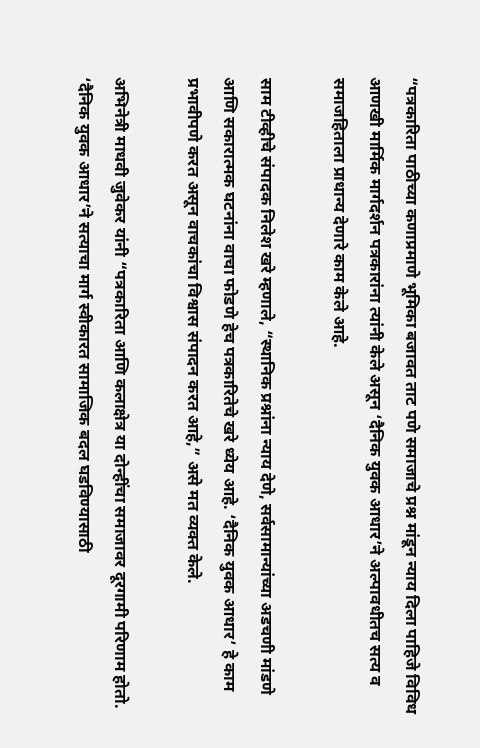“पत्रकारिता पाठीच्या कणाप्रमाणे भूमिका बजावत ताट पणे समाजाचे प्रश्न मांडून न्याय दिला पाहिजे विविध आणखी मार्मिक मार्गदर्शन पत्रकारांना त्यांनी केले असून ‘दैनिक युवक आधार’ने अल्पावधीतच सत्य व समाजहिताला प्राधान्य देणारे काम केले आहे.

साम टीव्हीचे संपादक निलेश खरे म्हणाले, “स्थानिक प्रश्नांना न्याय देणे, सर्वसामान्यांच्या अडचणी मांडणे आणि सकारात्मक घटनांना वाचा फोडणे हेच पत्रकारितेचे खरे ध्येय आहे. ‘दैनिक युवक आधार’ हे काम प्रभावीपणे करत असून वाचकांचा विश्वास संपादन करत आहे,” असे मत व्यक्त केले.

अभिनेत्री माधवी जुवेकर यांनी “पत्रकारिता आणि कलाक्षेत्र या दोन्हींचा समाजावर दूरगामी परिणाम होतो. ‘दैनिक युवक आधार’ने सत्याचा मार्ग स्वीकारत सामाजिक बदल घडविण्यासाठी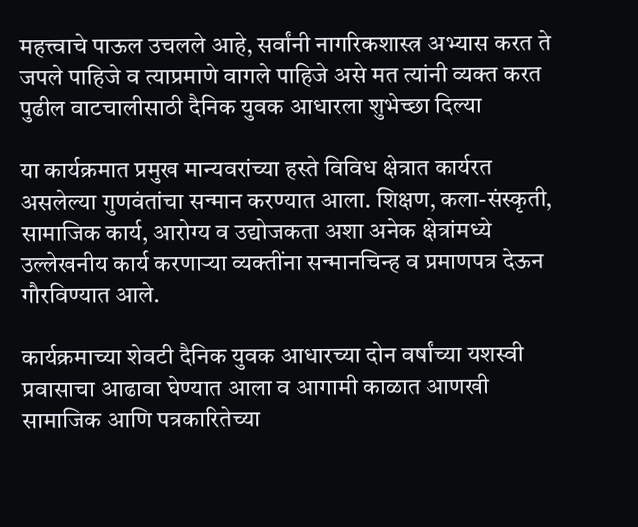महत्त्वाचे पाऊल उचलले आहे, सर्वांनी नागरिकशास्त्र अभ्यास करत ते जपले पाहिजे व त्याप्रमाणे वागले पाहिजे असे मत त्यांनी व्यक्त करत पुढील वाटचालीसाठी दैनिक युवक आधारला शुभेच्छा दिल्या

या कार्यक्रमात प्रमुख मान्यवरांच्या हस्ते विविध क्षेत्रात कार्यरत असलेल्या गुणवंतांचा सन्मान करण्यात आला. शिक्षण, कला-संस्कृती, सामाजिक कार्य, आरोग्य व उद्योजकता अशा अनेक क्षेत्रांमध्ये उल्लेखनीय कार्य करणाऱ्या व्यक्तींना सन्मानचिन्ह व प्रमाणपत्र देऊन गौरविण्यात आले.

कार्यक्रमाच्या शेवटी दैनिक युवक आधारच्या दोन वर्षांच्या यशस्वी प्रवासाचा आढावा घेण्यात आला व आगामी काळात आणखी सामाजिक आणि पत्रकारितेच्या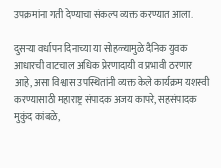उपक्रमांना गती देण्याचा संकल्प व्यक्त करण्यात आला.

दुसऱ्या वर्धापन दिनाच्या या सोहळ्यामुळे दैनिक युवक आधारची वाटचाल अधिक प्रेरणादायी व प्रभावी ठरणार आहे, असा विश्वास उपस्थितांनी व्यक्त केले कार्यक्रम यशस्वी करण्यासाठी महाराष्ट्र संपादक अजय कापरे, सहसंपादक मुकुंद कांबळे,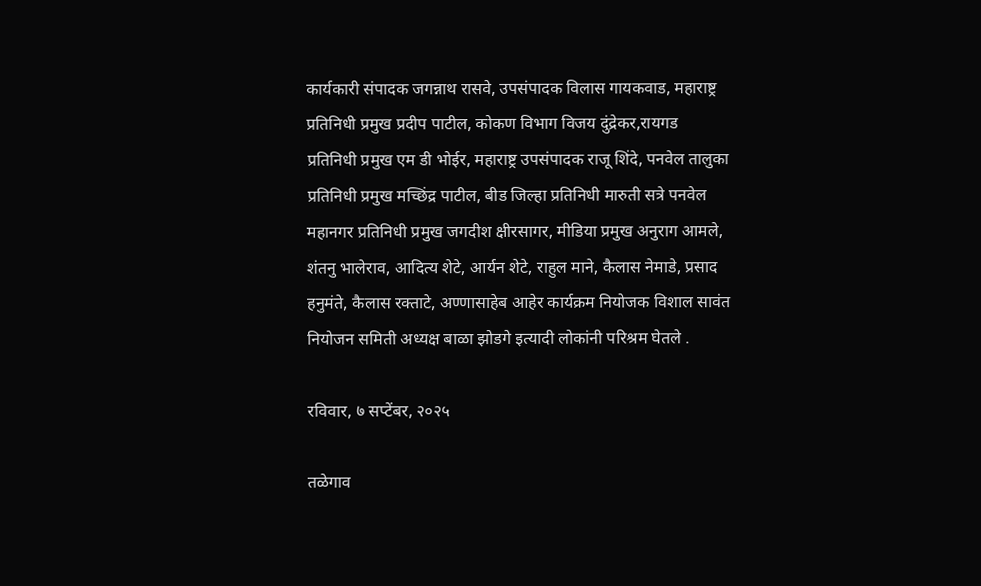कार्यकारी संपादक जगन्नाथ रासवे, उपसंपादक विलास गायकवाड, महाराष्ट्र प्रतिनिधी प्रमुख प्रदीप पाटील, कोकण विभाग विजय दुंद्रेकर,रायगड प्रतिनिधी प्रमुख एम डी भोईर, महाराष्ट्र उपसंपादक राजू शिंदे, पनवेल तालुका प्रतिनिधी प्रमुख मच्छिंद्र पाटील, बीड जिल्हा प्रतिनिधी मारुती सत्रे पनवेल महानगर प्रतिनिधी प्रमुख जगदीश क्षीरसागर, मीडिया प्रमुख अनुराग आमले, शंतनु भालेराव, आदित्य शेटे, आर्यन शेटे, राहुल माने, कैलास नेमाडे, प्रसाद हनुमंते, कैलास रक्ताटे, अण्णासाहेब आहेर कार्यक्रम नियोजक विशाल सावंत नियोजन समिती अध्यक्ष बाळा झोडगे इत्यादी लोकांनी परिश्रम घेतले .

रविवार, ७ सप्टेंबर, २०२५

तळेगाव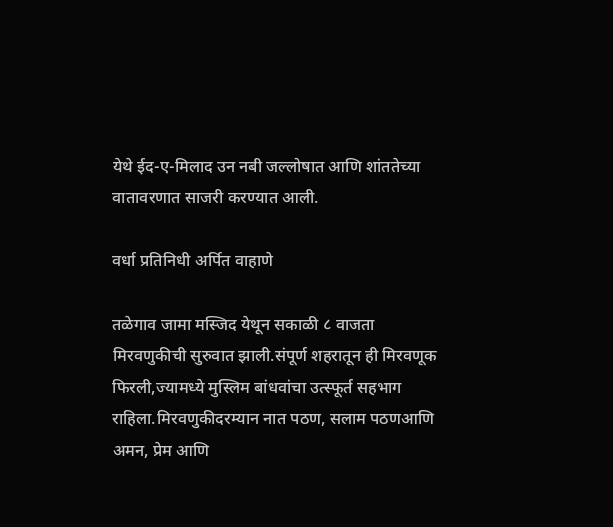येथे ईद-ए-मिलाद उन नबी जल्लोषात आणि शांततेच्या वातावरणात साजरी करण्यात आली.

वर्धा प्रतिनिधी अर्पित वाहाणे

तळेगाव जामा मस्जिद येथून सकाळी ८ वाजता
मिरवणुकीची सुरुवात झाली.संपूर्ण शहरातून ही मिरवणूक फिरली,ज्यामध्ये मुस्लिम बांधवांचा उत्स्फूर्त सहभाग राहिला.मिरवणुकीदरम्यान नात पठण, सलाम पठणआणि अमन, प्रेम आणि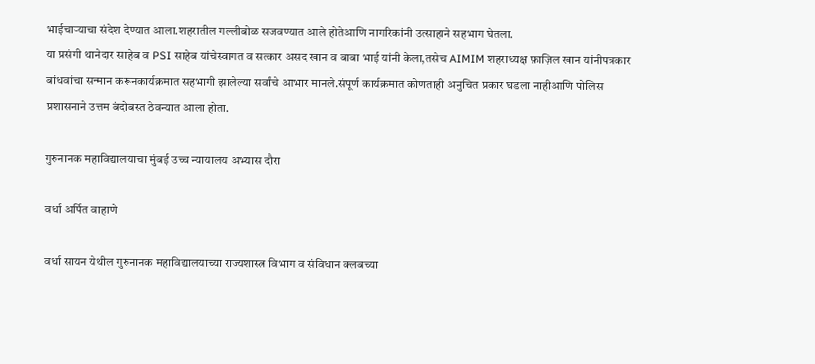भाईचाऱ्याचा संदेश देण्यात आला.शहरातील गल्लीबोळ सजवण्यात आले होतेआणि नागरिकांनी उत्साहाने सहभाग घेतला.
या प्रसंगी थानेदार साहेब व PSI साहेब यांचेस्वागत व सत्कार असद खान व बाबा भाई यांनी केला,तसेच AIMIM शहराध्यक्ष फ़ाज़िल खान यांनीपत्रकार बांधवांचा सन्मान करूनकार्यक्रमात सहभागी झालेल्या सर्वांचे आभार मानले.संपूर्ण कार्यक्रमात कोणताही अनुचित प्रकार घडला नाहीआणि पोलिस प्रशासनाने उत्तम बंदोबस्त ठेवन्यात आला होता.

गुरुनानक महाविद्यालयाचा मुंबई उच्च न्यायालय अभ्यास दौरा

वर्धा अर्पित वाहाणे

वर्धा सायन येथील गुरुनानक महाविद्यालयाच्या राज्यशास्त्र विभाग व संविधान क्लबच्या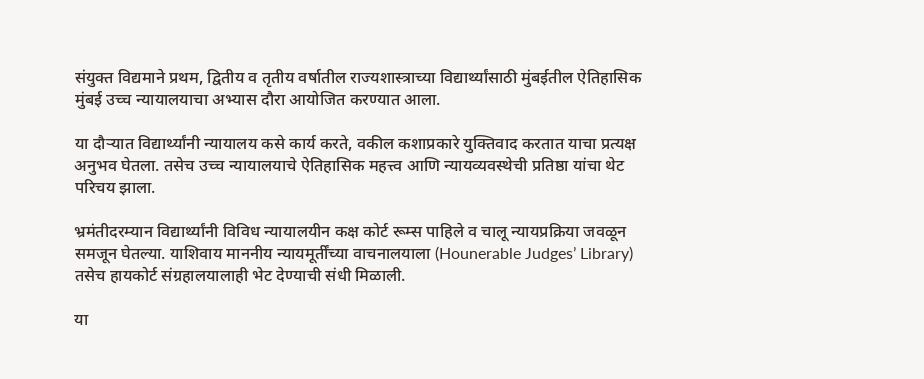संयुक्त विद्यमाने प्रथम, द्वितीय व तृतीय वर्षातील राज्यशास्त्राच्या विद्यार्थ्यांसाठी मुंबईतील ऐतिहासिक मुंबई उच्च न्यायालयाचा अभ्यास दौरा आयोजित करण्यात आला.

या दौर्‍यात विद्यार्थ्यांनी न्यायालय कसे कार्य करते, वकील कशाप्रकारे युक्तिवाद करतात याचा प्रत्यक्ष अनुभव घेतला. तसेच उच्च न्यायालयाचे ऐतिहासिक महत्त्व आणि न्यायव्यवस्थेची प्रतिष्ठा यांचा थेट परिचय झाला.

भ्रमंतीदरम्यान विद्यार्थ्यांनी विविध न्यायालयीन कक्ष कोर्ट रूम्स पाहिले व चालू न्यायप्रक्रिया जवळून समजून घेतल्या. याशिवाय माननीय न्यायमूर्तींच्या वाचनालयाला (Hounerable Judges’ Library) तसेच हायकोर्ट संग्रहालयालाही भेट देण्याची संधी मिळाली.

या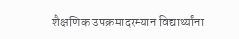शैक्षणिक उपक्रमादरम्यान विद्यार्थ्यांना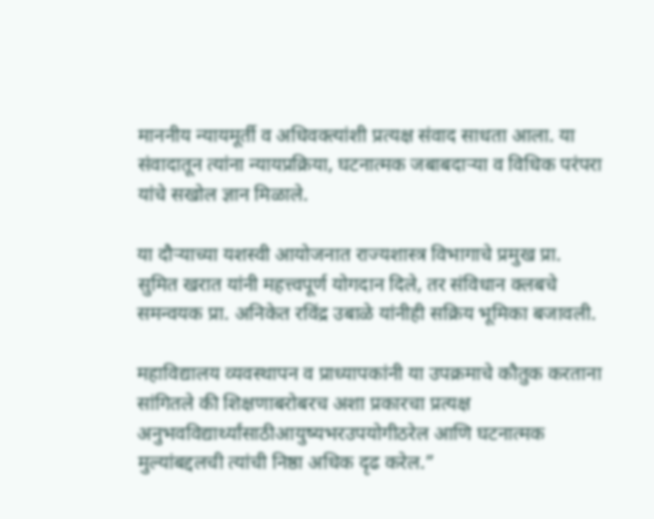माननीय न्यायमूर्ती व अधिवक्त्यांशी प्रत्यक्ष संवाद साधता आला. या संवादातून त्यांना न्यायप्रक्रिया, घटनात्मक जबाबदाऱ्या व विधिक परंपरा यांचे सखोल ज्ञान मिळाले.

या दौऱ्याच्या यशस्वी आयोजनात राज्यशास्त्र विभागाचे प्रमुख प्रा. सुमित खरात यांनी महत्त्वपूर्ण योगदान दिले, तर संविधान क्लबचे समन्वयक प्रा. अनिकेत रविंद्र उबाळे यांनीही सक्रिय भूमिका बजावली.

महाविद्यालय व्यवस्थापन व प्राध्यापकांनी या उपक्रमाचे कौतुक करताना सांगितले की शिक्षणाबरोबरच अशा प्रकारचा प्रत्यक्ष अनुभवविद्यार्थ्यांसाठीआयुष्यभरउपयोगीठरेल आणि घटनात्मक मुल्यांबद्दलची त्यांची निष्ठा अधिक दृढ करेल.”